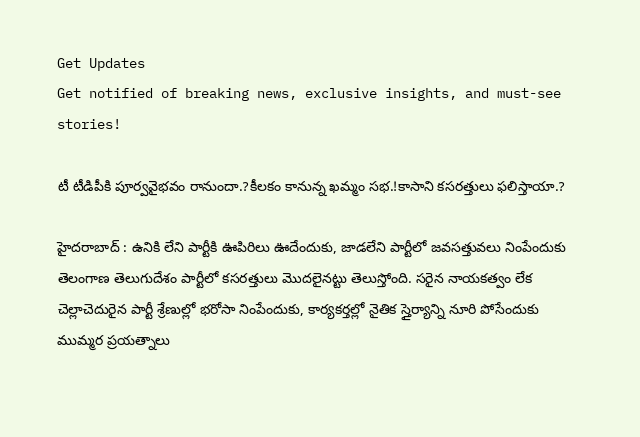Get Updates
Get notified of breaking news, exclusive insights, and must-see stories!

టీ టీడిపీకి పూర్వవైభవం రానుందా.?కీలకం కానున్న ఖమ్మం సభ.!కాసాని కసరత్తులు ఫలిస్తాయా.?

హైదరాబాద్ : ఉనికి లేని పార్టీకి ఊపిరిలు ఊదేందుకు, జాడలేని పార్టీలో జవసత్తువలు నింపేందుకు తెలంగాణ తెలుగుదేశం పార్టీలో కసరత్తులు మొదలైనట్టు తెలుస్తోంది. సరైన నాయకత్వం లేక చెల్లాచెదురైన పార్టీ శ్రేణుల్లో భరోసా నింపేందుకు, కార్యకర్తల్లో నైతిక స్తైర్యాన్ని నూరి పోసేందుకు ముమ్మర ప్రయత్నాలు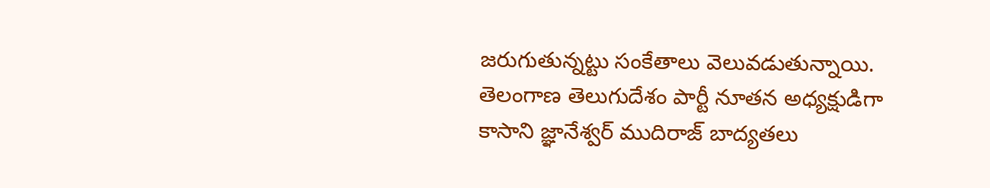జరుగుతున్నట్టు సంకేతాలు వెలువడుతున్నాయి. తెలంగాణ తెలుగుదేశం పార్టీ నూతన అధ్యక్షుడిగా కాసాని జ్ఞానేశ్వర్ ముదిరాజ్ బాద్యతలు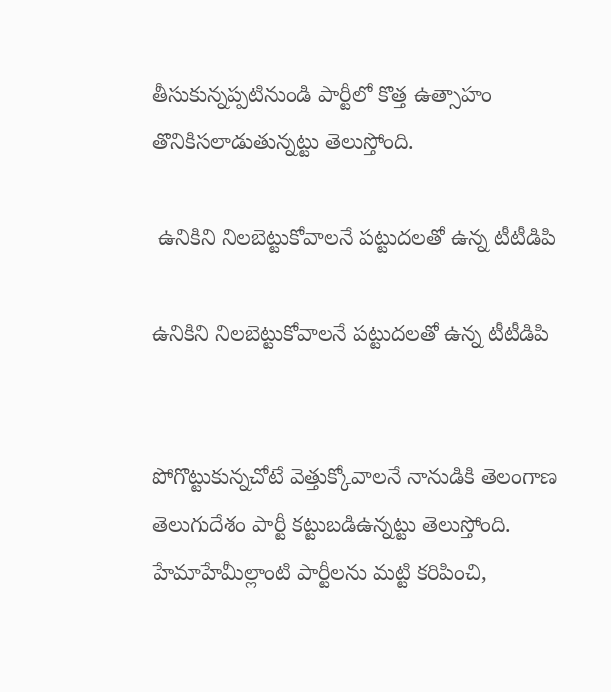తీసుకున్నప్పటినుండి పార్టీలో కొత్త ఉత్సాహం తొనికిసలాడుతున్నట్టు తెలుస్తోంది.

 ఉనికిని నిలబెట్టుకోవాలనే పట్టుదలతో ఉన్న టీటీడిపి

ఉనికిని నిలబెట్టుకోవాలనే పట్టుదలతో ఉన్న టీటీడిపి


పోగొట్టుకున్నచోటే వెత్తుక్కోవాలనే నానుడికి తెలంగాణ తెలుగుదేశం పార్టీ కట్టుబడిఉన్నట్టు తెలుస్తోంది. హేమాహేమీల్లాంటి పార్టీలను మట్టి కరిపించి,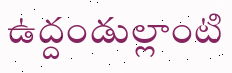ఉద్దండుల్లాంటి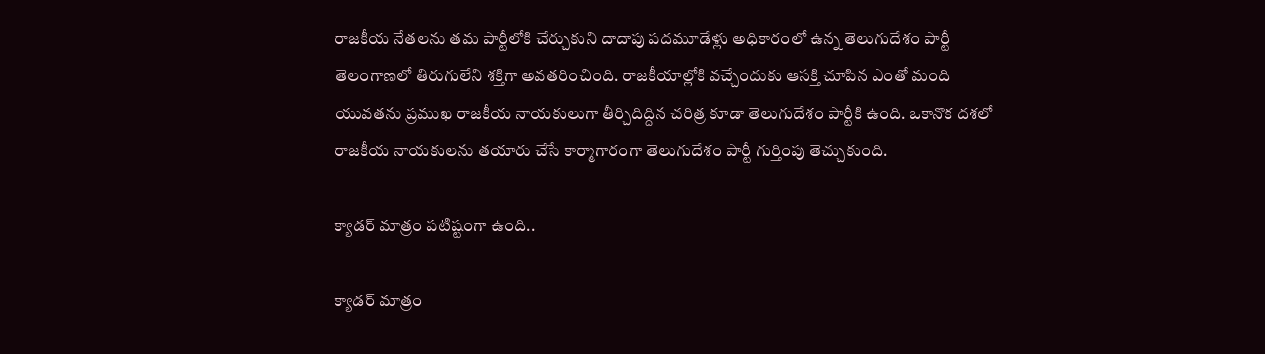రాజకీయ నేతలను తమ పార్టీలోకి చేర్చుకుని దాదాపు పదమూడేళ్లు అధికారంలో ఉన్న తెలుగుదేశం పార్టీ తెలంగాణలో తిరుగులేని శక్తిగా అవతరించింది. రాజకీయాల్లోకి వచ్చేందుకు ఆసక్తి చూపిన ఎంతో మంది యువతను ప్రముఖ రాజకీయ నాయకులుగా తీర్చిదిద్దిన చరిత్ర కూడా తెలుగుదేశం పార్టీకి ఉంది. ఒకానొక దశలో రాజకీయ నాయకులను తయారు చేసే కార్మాగారంగా తెలుగుదేశం పార్టీ గుర్తింపు తెచ్చుకుంది.

క్యాడర్ మాత్రం పటిష్టంగా ఉంది..

క్యాడర్ మాత్రం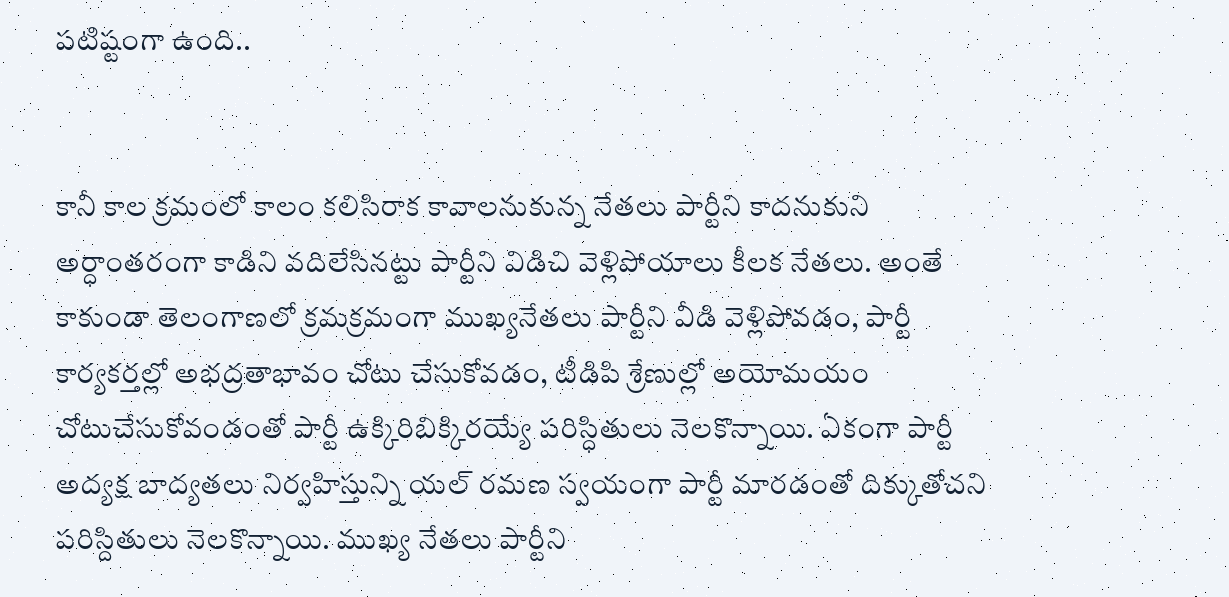పటిష్టంగా ఉంది..


కానీ కాల క్రమంలో కాలం కలిసిరాక కావాలనుకున్న నేతలు పార్టీని కాదనుకుని అర్ధాంతరంగా కాడిని వదిలేసినట్టు పార్టీని విడిచి వెళ్లిపోయాలు కీలక నేతలు. అంతే కాకుండా తెలంగాణలో క్రమక్రమంగా ముఖ్యనేతలు పార్టీని వీడి వెళ్లిపోవడం, పార్టీ కార్యకర్తల్లో అభద్రతాభావం చోటు చేసుకోవడం, టీడిపి శ్రేణుల్లో అయోమయం చోటుచేసుకోవండంతో పార్టీ ఉక్కిరిబిక్కిరయ్యే పరిస్ధితులు నెలకొన్నాయి. ఏకంగా పార్టీ అద్యక్ష బాద్యతలు నిర్వహిస్తున్ని యల్ రమణ స్వయంగా పార్టీ మారడంతో దిక్కుతోచని పరిస్దితులు నెలకొన్నాయి. ముఖ్య నేతలు పార్టీని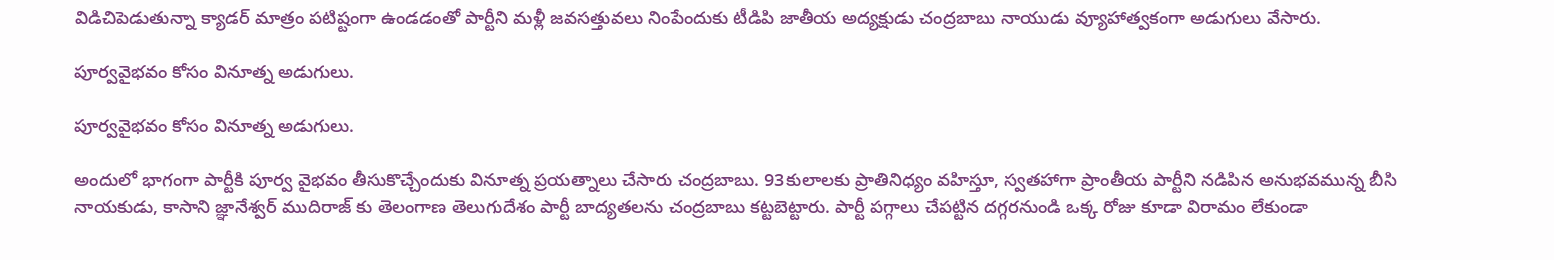విడిచిపెడుతున్నా క్యాడర్ మాత్రం పటిష్టంగా ఉండడంతో పార్టీని మళ్లీ జవసత్తువలు నింపేందుకు టీడిపి జాతీయ అద్యక్షుడు చంద్రబాబు నాయుడు వ్యూహాత్వకంగా అడుగులు వేసారు.

పూర్వవైభవం కోసం వినూత్న అడుగులు.

పూర్వవైభవం కోసం వినూత్న అడుగులు.

అందులో భాగంగా పార్టీకి పూర్వ వైభవం తీసుకొచ్చేందుకు వినూత్న ప్రయత్నాలు చేసారు చంద్రబాబు. 93కులాలకు ప్రాతినిధ్యం వహిస్తూ, స్వతహాగా ప్రాంతీయ పార్టీని నడిపిన అనుభవమున్న బీసి నాయకుడు, కాసాని జ్ఞానేశ్వర్ ముదిరాజ్ కు తెలంగాణ తెలుగుదేశం పార్టీ బాద్యతలను చంద్రబాబు కట్టబెట్టారు. పార్టీ పగ్గాలు చేపట్టిన దగ్గరనుండి ఒక్క రోజు కూడా విరామం లేకుండా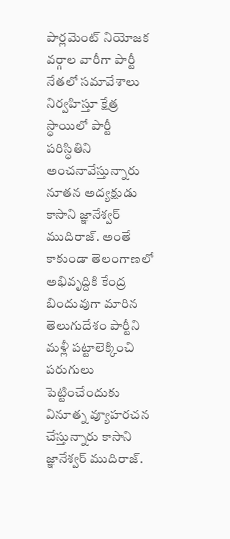పార్లమెంట్ నియోజక వర్గాల వారీగా పార్టీ నేతలో సమావేశాలు నిర్వహిస్తూ క్షేత్ర స్ధాయిలో పార్టీ పరిస్ధితిని అంచనావేస్తున్నారు నూతన అద్యక్షుడు కాసాని జ్ఞానేశ్వర్ ముదిరాజ్. అంతే కాకుండా తెలంగాణలో అభివృద్దికి కేంద్ర బిందువుగా మారిన తెలుగుదేశం పార్టీని మళ్లీ పట్టాలెక్కించి పరుగులు పెట్టించేందుకు వినూత్న వ్యూహరచన చేస్తున్నారు కాసాని జ్ఞానేశ్వర్ ముదిరాజ్.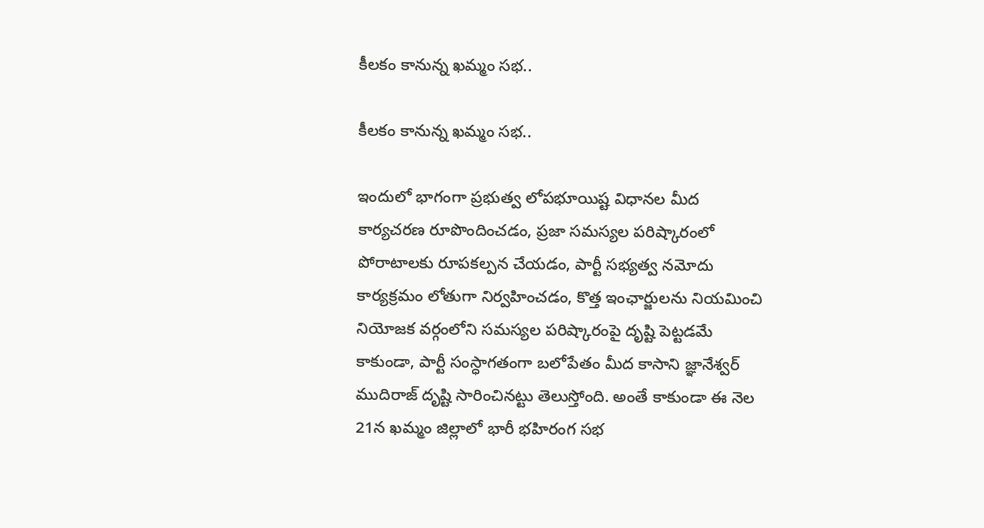కీలకం కానున్న ఖమ్మం సభ..

కీలకం కానున్న ఖమ్మం సభ..

ఇందులో భాగంగా ప్రభుత్వ లోపభూయిష్ట విధానల మీద కార్యచరణ రూపొందించడం, ప్రజా సమస్యల పరిష్కారంలో పోరాటాలకు రూపకల్పన చేయడం, పార్టీ సభ్యత్వ నమోదు కార్యక్రమం లోతుగా నిర్వహించడం, కొత్త ఇంఛార్జులను నియమించి నియోజక వర్గంలోని సమస్యల పరిష్కారంపై దృష్టి పెట్టడమే కాకుండా, పార్టీ సంస్ధాగతంగా బలోపేతం మీద కాసాని జ్ఞానేశ్వర్ ముదిరాజ్ దృష్టి సారించినట్టు తెలుస్తోంది. అంతే కాకుండా ఈ నెల 21న ఖమ్మం జిల్లాలో భారీ భహిరంగ సభ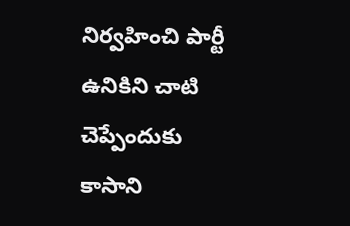నిర్వహించి పార్టీ ఉనికిని చాటి చెప్పేందుకు కాసాని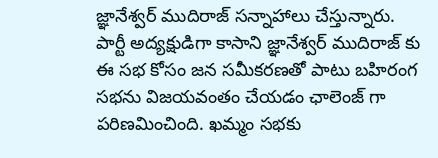జ్ఞానేశ్వర్ ముదిరాజ్ సన్నాహాలు చేస్తున్నారు. పార్టీ అద్యక్షుడిగా కాసాని జ్ఞానేశ్వర్ ముదిరాజ్ కు ఈ సభ కోసం జన సమీకరణతో పాటు బహిరంగ సభను విజయవంతం చేయడం ఛాలెంజ్ గా పరిణమించింది. ఖమ్మం సభకు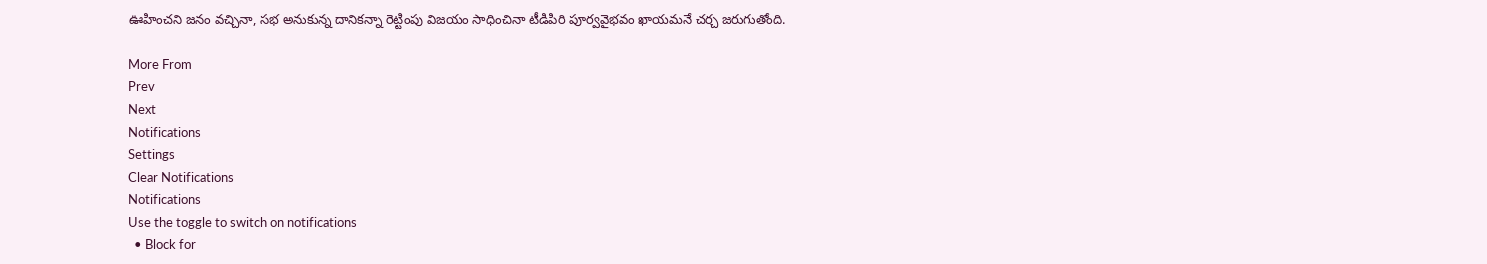ఊహించని జనం వచ్చినా, సభ అనుకున్న దానికన్నా రెట్టింపు విజయం సాధించినా టీడిపిరి పూర్వవైభవం ఖాయమనే చర్చ జరుగుతోంది.

More From
Prev
Next
Notifications
Settings
Clear Notifications
Notifications
Use the toggle to switch on notifications
  • Block for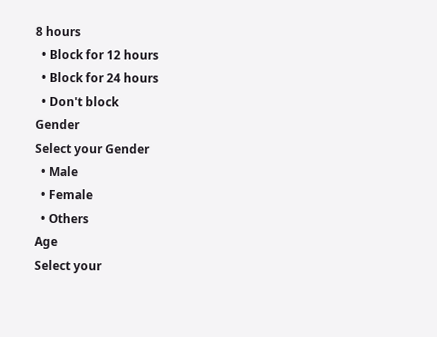8 hours
  • Block for 12 hours
  • Block for 24 hours
  • Don't block
Gender
Select your Gender
  • Male
  • Female
  • Others
Age
Select your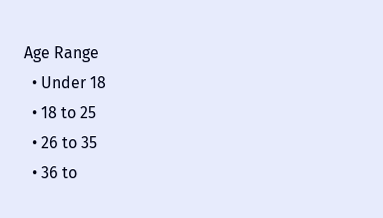Age Range
  • Under 18
  • 18 to 25
  • 26 to 35
  • 36 to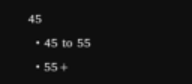45
  • 45 to 55
  • 55+